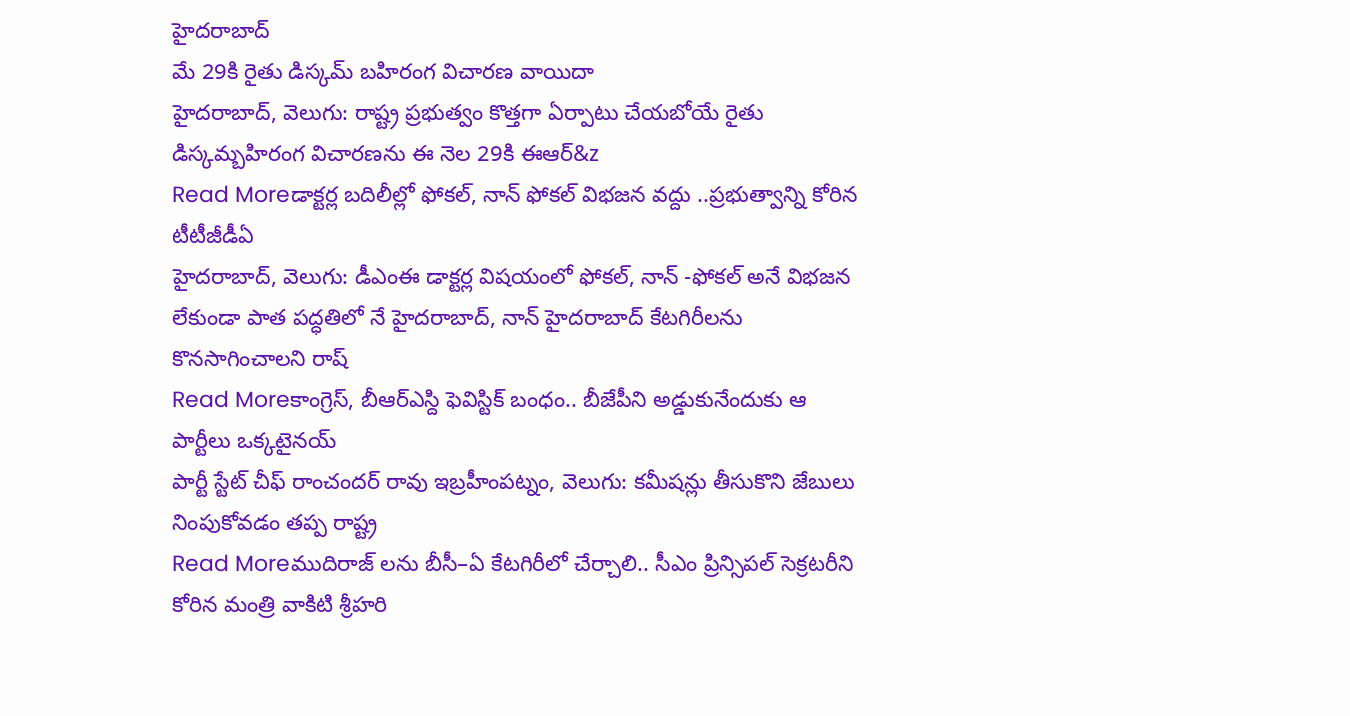హైదరాబాద్
మే 29కి రైతు డిస్కమ్ బహిరంగ విచారణ వాయిదా
హైదరాబాద్, వెలుగు: రాష్ట్ర ప్రభుత్వం కొత్తగా ఏర్పాటు చేయబోయే రైతు డిస్కమ్బహిరంగ విచారణను ఈ నెల 29కి ఈఆర్&z
Read Moreడాక్టర్ల బదిలీల్లో ఫోకల్, నాన్ ఫోకల్ విభజన వద్దు ..ప్రభుత్వాన్ని కోరిన టీటీజీడీఏ
హైదరాబాద్, వెలుగు: డీఎంఈ డాక్టర్ల విషయంలో ఫోకల్, నాన్ -ఫోకల్ అనే విభజన లేకుండా పాత పద్ధతిలో నే హైదరాబాద్, నాన్ హైదరాబాద్ కేటగిరీలను కొనసాగించాలని రాష్
Read Moreకాంగ్రెస్, బీఆర్ఎస్ది ఫెవిస్టిక్ బంధం.. బీజేపీని అడ్డుకునేందుకు ఆ పార్టీలు ఒక్కటైనయ్
పార్టీ స్టేట్ చీఫ్ రాంచందర్ రావు ఇబ్రహీంపట్నం, వెలుగు: కమీషన్లు తీసుకొని జేబులు నింపుకోవడం తప్ప రాష్ట్ర
Read Moreముదిరాజ్ లను బీసీ–ఏ కేటగిరీలో చేర్చాలి.. సీఎం ప్రిన్సిపల్ సెక్రటరీని కోరిన మంత్రి వాకిటి శ్రీహరి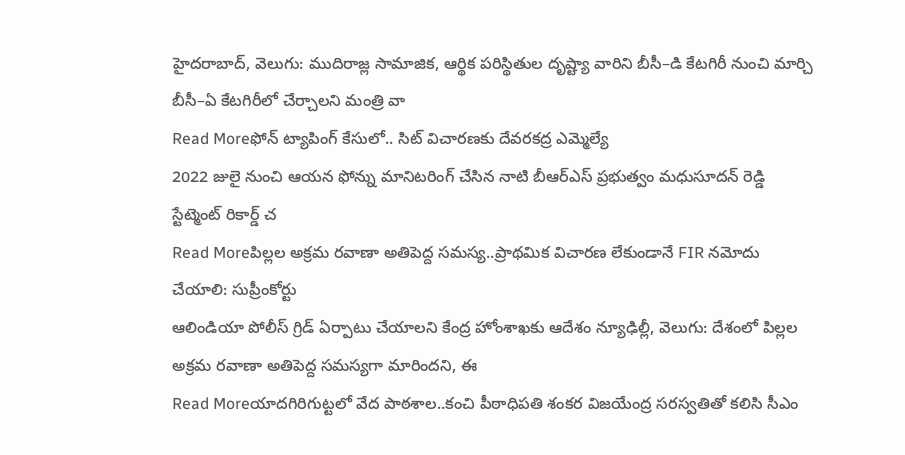హైదరాబాద్, వెలుగు: ముదిరాజ్ల సామాజిక, ఆర్థిక పరిస్థితుల దృష్ట్యా వారిని బీసీ–డి కేటగిరీ నుంచి మార్చి బీసీ–ఏ కేటగిరీలో చేర్చాలని మంత్రి వా
Read Moreఫోన్ ట్యాపింగ్ కేసులో.. సిట్ విచారణకు దేవరకద్ర ఎమ్మెల్యే
2022 జులై నుంచి ఆయన ఫోన్ను మానిటరింగ్ చేసిన నాటి బీఆర్ఎస్ ప్రభుత్వం మధుసూదన్ రెడ్డి స్టేట్మెంట్ రికార్డ్ చ
Read Moreపిల్లల అక్రమ రవాణా అతిపెద్ద సమస్య..ప్రాథమిక విచారణ లేకుండానే FIR నమోదు చేయాలి: సుప్రీంకోర్టు
ఆలిండియా పోలీస్ గ్రిడ్ ఏర్పాటు చేయాలని కేంద్ర హోంశాఖకు ఆదేశం న్యూఢిల్లీ, వెలుగు: దేశంలో పిల్లల అక్రమ రవాణా అతిపెద్ద సమస్యగా మారిందని, ఈ
Read Moreయాదగిరిగుట్టలో వేద పాఠశాల..కంచి పీఠాధిపతి శంకర విజయేంద్ర సరస్వతితో కలిసి సీఎం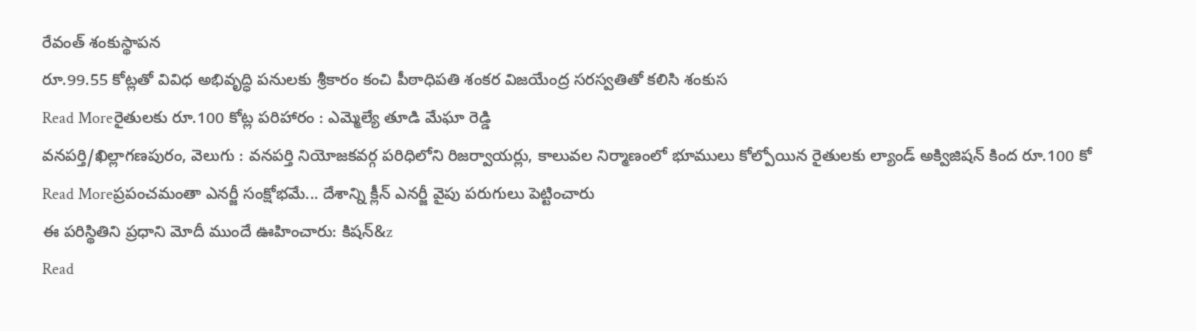రేవంత్ శంకుస్థాపన
రూ.99.55 కోట్లతో వివిధ అభివృద్ధి పనులకు శ్రీకారం కంచి పీఠాధిపతి శంకర విజయేంద్ర సరస్వతితో కలిసి శంకుస
Read Moreరైతులకు రూ.100 కోట్ల పరిహారం : ఎమ్మెల్యే తూడి మేఘా రెడ్డి
వనపర్తి/ఖిల్లాగణపురం, వెలుగు : వనపర్తి నియోజకవర్గ పరిధిలోని రిజర్వాయర్లు, కాలువల నిర్మాణంలో భూములు కోల్పోయిన రైతులకు ల్యాండ్ అక్విజిషన్ కింద రూ.100 కో
Read Moreప్రపంచమంతా ఎనర్జీ సంక్షోభమే... దేశాన్ని క్లీన్ ఎనర్జీ వైపు పరుగులు పెట్టించారు
ఈ పరిస్థితిని ప్రధాని మోదీ ముందే ఊహించారు: కిషన్&z
Read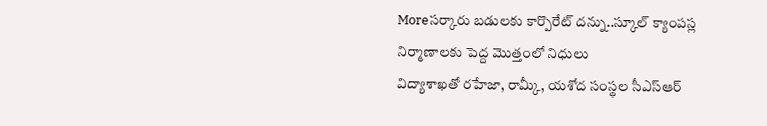Moreసర్కారు బడులకు కార్పొరేట్ దన్ను..స్కూల్ క్యాంపస్ల నిర్మాణాలకు పెద్ద మొత్తంలో నిధులు
విద్యాశాఖతో రహేజా, రామ్కీ, యశోద సంస్థల సీఎస్ఆర్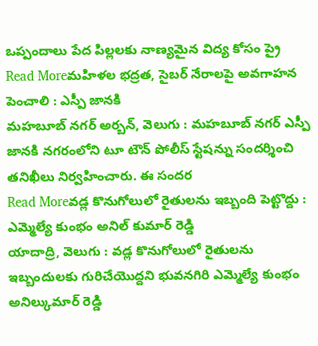ఒప్పందాలు పేద పిల్లలకు నాణ్యమైన విద్య కోసం ప్రై
Read Moreమహిళల భద్రత, సైబర్ నేరాలపై అవగాహన పెంచాలి : ఎస్పీ జానకి
మహబూబ్ నగర్ అర్బన్, వెలుగు : మహబూబ్ నగర్ ఎస్పీ జానకి నగరంలోని టూ టౌన్ పోలీస్ స్టేషన్ను సందర్శించి తనిఖీలు నిర్వహించారు. ఈ సందర
Read Moreవడ్ల కొనుగోలులో రైతులను ఇబ్బంది పెట్టొద్దు : ఎమ్మెల్యే కుంభం అనిల్ కుమార్ రెడ్డి
యాదాద్రి, వెలుగు : వడ్ల కొనుగోలులో రైతులను ఇబ్బందులకు గురిచేయొద్దని భువనగిరి ఎమ్మెల్యే కుంభం అనిల్కుమార్ రెడ్డి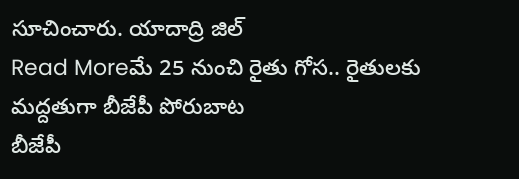సూచించారు. యాదాద్రి జిల్
Read Moreమే 25 నుంచి రైతు గోస.. రైతులకు మద్దతుగా బీజేపీ పోరుబాట
బీజేపీ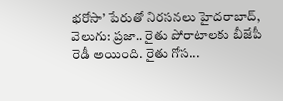భరోసా’ పేరుతో నిరసనలు హైదరాబాద్, వెలుగు: ప్రజా.. రైతు పోరాటాలకు బీజేపీ రెడీ అయింది. రైతు గోస...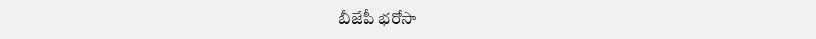బీజేపీ భరోసా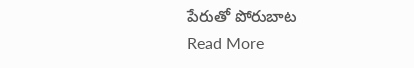పేరుతో పోరుబాట
Read More